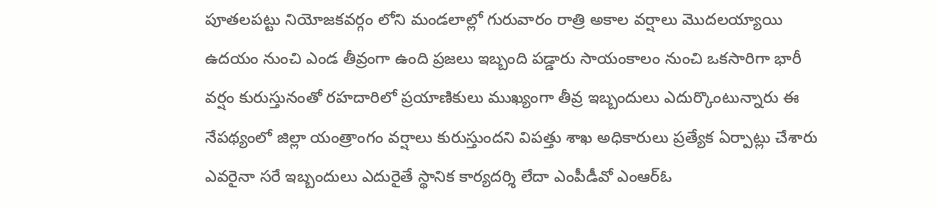పూతలపట్టు నియోజకవర్గం లోని మండలాల్లో గురువారం రాత్రి అకాల వర్షాలు మొదలయ్యాయి ఉదయం నుంచి ఎండ తీవ్రంగా ఉంది ప్రజలు ఇబ్బంది పడ్డారు సాయంకాలం నుంచి ఒకసారిగా భారీ వర్షం కురుస్తునంతో రహదారిలో ప్రయాణికులు ముఖ్యంగా తీవ్ర ఇబ్బందులు ఎదుర్కొంటున్నారు ఈ నేపథ్యంలో జిల్లా యంత్రాంగం వర్షాలు కురుస్తుందని విపత్తు శాఖ అధికారులు ప్రత్యేక ఏర్పాట్లు చేశారు ఎవరైనా సరే ఇబ్బందులు ఎదురైతే స్థానిక కార్యదర్శి లేదా ఎంపీడీవో ఎంఆర్ఓ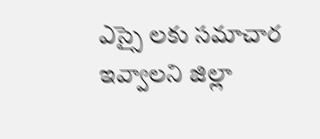ఎస్సై లకు సమాచార ఇవ్వాలని జిల్లా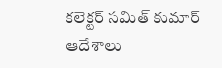కలెక్టర్ సమిత్ కుమార్ ఆదేశాలు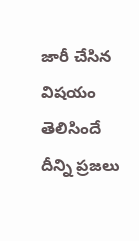జారీ చేసిన విషయం తెలిసిందే దీన్ని ప్రజలు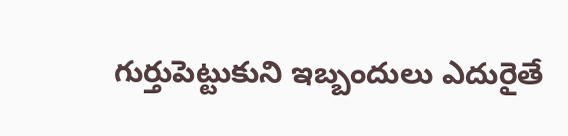గుర్తుపెట్టుకుని ఇబ్బందులు ఎదురైతే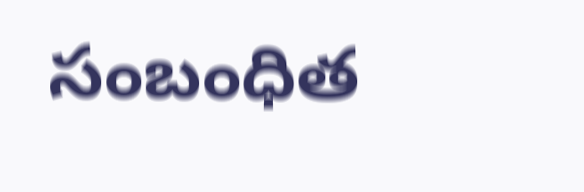సంబంధిత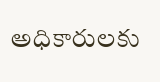అధికారులకు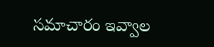సమాచారం ఇవ్వాల